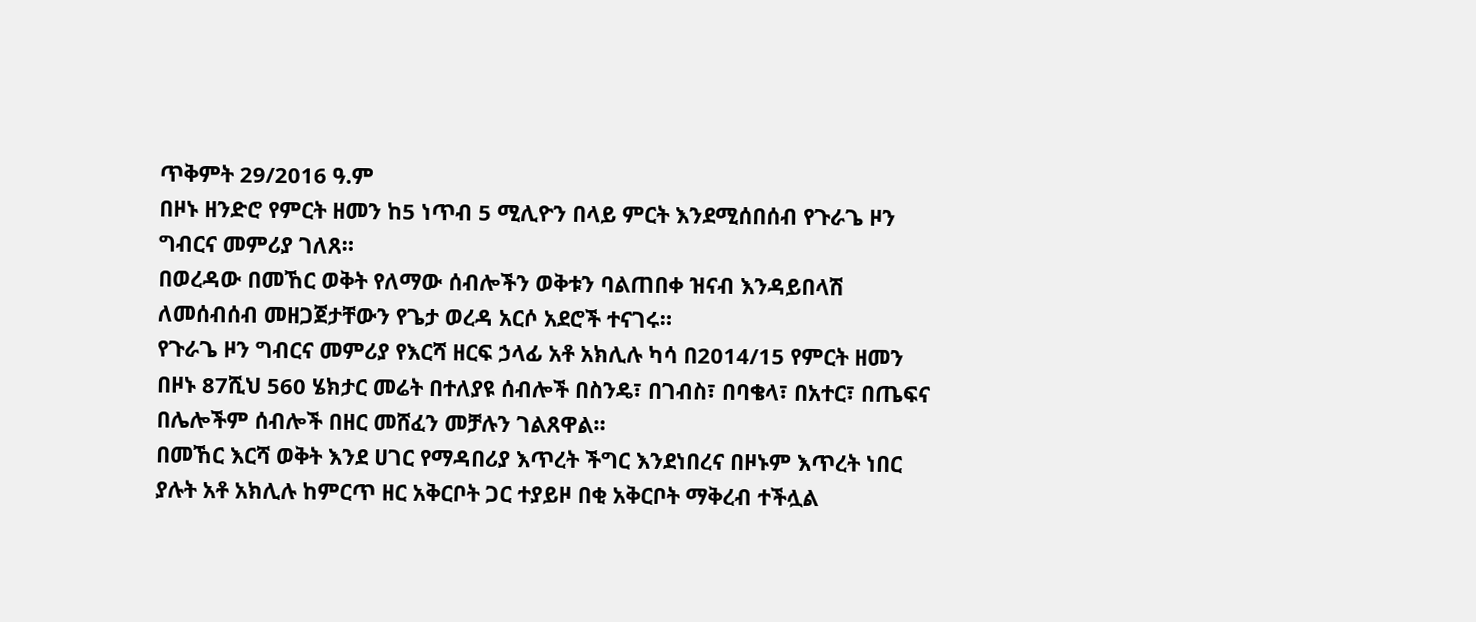ጥቅምት 29/2016 ዓ.ም
በዞኑ ዘንድሮ የምርት ዘመን ከ5 ነጥብ 5 ሚሊዮን በላይ ምርት እንደሚሰበሰብ የጉራጌ ዞን ግብርና መምሪያ ገለጸ።
በወረዳው በመኸር ወቅት የለማው ሰብሎችን ወቅቱን ባልጠበቀ ዝናብ እንዳይበላሽ ለመሰብሰብ መዘጋጀታቸውን የጌታ ወረዳ አርሶ አደሮች ተናገሩ።
የጉራጌ ዞን ግብርና መምሪያ የእርሻ ዘርፍ ኃላፊ አቶ አክሊሉ ካሳ በ2014/15 የምርት ዘመን በዞኑ 87ሺህ 560 ሄክታር መሬት በተለያዩ ሰብሎች በስንዴ፣ በገብስ፣ በባቄላ፣ በአተር፣ በጤፍና በሌሎችም ሰብሎች በዘር መሸፈን መቻሉን ገልጸዋል።
በመኸር እርሻ ወቅት እንደ ሀገር የማዳበሪያ እጥረት ችግር እንደነበረና በዞኑም እጥረት ነበር ያሉት አቶ አክሊሉ ከምርጥ ዘር አቅርቦት ጋር ተያይዞ በቂ አቅርቦት ማቅረብ ተችሏል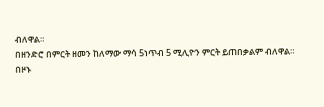ብለዋል።
በዘንድሮ በምርት ዘመን ከለማው ማሳ 5ነጥብ 5 ሚሊዮን ምርት ይጠበቃልም ብለዋል።
በዞኑ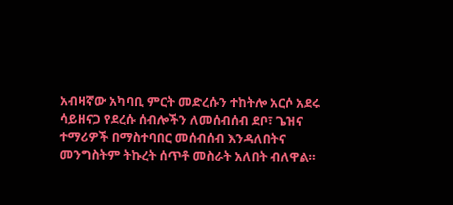አብዛኛው አካባቢ ምርት መድረሱን ተከትሎ አርሶ አደሩ ሳይዘናጋ የደረሱ ሰብሎችን ለመሰብሰብ ደቦ፣ ጌዝና ተማሪዎች በማስተባበር መሰብሰብ እንዳለበትና መንግስትም ትኩረት ሰጥቶ መስራት አለበት ብለዋል።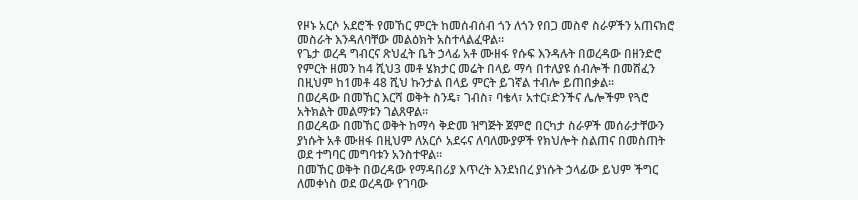የዞኑ አርሶ አደሮች የመኸር ምርት ከመሰብሰብ ጎን ለጎን የበጋ መስኖ ስራዎችን አጠናክሮ መስራት እንዳለባቸው መልዕክት አስተላልፈዋል።
የጌታ ወረዳ ግብርና ጽህፈት ቤት ኃላፊ አቶ ሙዘፋ የሱፍ እንዳሉት በወረዳው በዘንድሮ የምርት ዘመን ከ4 ሺህ3 መቶ ሄክታር መሬት በላይ ማሳ በተለያዩ ሰብሎች በመሸፈን በዚህም ከ1መቶ 48 ሺህ ኩንታል በላይ ምርት ይገኛል ተብሎ ይጠበቃል።
በወረዳው በመኸር እርሻ ወቅት ስንዴ፣ ገብስ፣ ባቄላ፣ አተር፣ድንችና ሌሎችም የጓሮ አትክልት መልማቱን ገልጸዋል።
በወረዳው በመኸር ወቅት ከማሳ ቅድመ ዝግጅት ጀምሮ በርካታ ስራዎች መሰራታቸውን ያነሱት አቶ ሙዘፋ በዚህም ለአርሶ አደሩና ለባለሙያዎች የክህሎት ስልጠና በመስጠት ወደ ተግባር መግባቱን አንስተዋል።
በመኸር ወቅት በወረዳው የማዳበሪያ እጥረት እንደነበረ ያነሱት ኃላፊው ይህም ችግር ለመቀነስ ወደ ወረዳው የገባው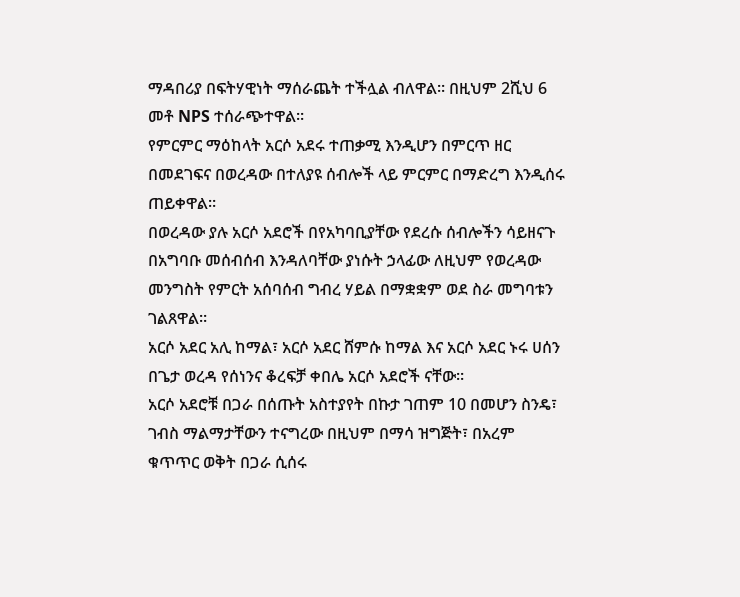ማዳበሪያ በፍትሃዊነት ማሰራጨት ተችሏል ብለዋል። በዚህም 2ሺህ 6 መቶ NPS ተሰራጭተዋል።
የምርምር ማዕከላት አርሶ አደሩ ተጠቃሚ እንዲሆን በምርጥ ዘር በመደገፍና በወረዳው በተለያዩ ሰብሎች ላይ ምርምር በማድረግ እንዲሰሩ ጠይቀዋል።
በወረዳው ያሉ አርሶ አደሮች በየአካባቢያቸው የደረሱ ሰብሎችን ሳይዘናጉ በአግባቡ መሰብሰብ እንዳለባቸው ያነሱት ኃላፊው ለዚህም የወረዳው መንግስት የምርት አሰባሰብ ግብረ ሃይል በማቋቋም ወደ ስራ መግባቱን ገልጸዋል።
አርሶ አደር አሊ ከማል፣ አርሶ አደር ሸምሱ ከማል እና አርሶ አደር ኑሩ ሀሰን በጌታ ወረዳ የሰነንና ቆረፍቻ ቀበሌ አርሶ አደሮች ናቸው።
አርሶ አደሮቹ በጋራ በሰጡት አስተያየት በኩታ ገጠም 10 በመሆን ስንዴ፣ ገብስ ማልማታቸውን ተናግረው በዚህም በማሳ ዝግጅት፣ በአረም ቁጥጥር ወቅት በጋራ ሲሰሩ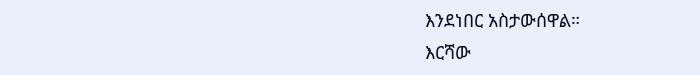እንደነበር አስታውሰዋል።
እርሻው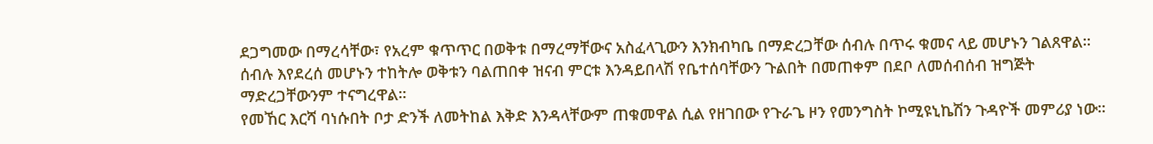ደጋግመው በማረሳቸው፣ የአረም ቁጥጥር በወቅቱ በማረማቸውና አስፈላጊውን እንክብካቤ በማድረጋቸው ሰብሉ በጥሩ ቁመና ላይ መሆኑን ገልጸዋል።
ሰብሉ እየደረሰ መሆኑን ተከትሎ ወቅቱን ባልጠበቀ ዝናብ ምርቱ እንዳይበላሽ የቤተሰባቸውን ጉልበት በመጠቀም በደቦ ለመሰብሰብ ዝግጅት ማድረጋቸውንም ተናግረዋል።
የመኸር እርሻ ባነሱበት ቦታ ድንች ለመትከል እቅድ እንዳላቸውም ጠቁመዋል ሲል የዘገበው የጉራጌ ዞን የመንግስት ኮሚዩኒኬሽን ጉዳዮች መምሪያ ነው።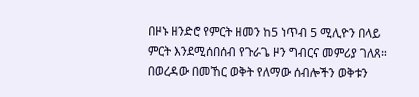በዞኑ ዘንድሮ የምርት ዘመን ከ5 ነጥብ 5 ሚሊዮን በላይ ምርት እንደሚሰበሰብ የጉራጌ ዞን ግብርና መምሪያ ገለጸ።
በወረዳው በመኸር ወቅት የለማው ሰብሎችን ወቅቱን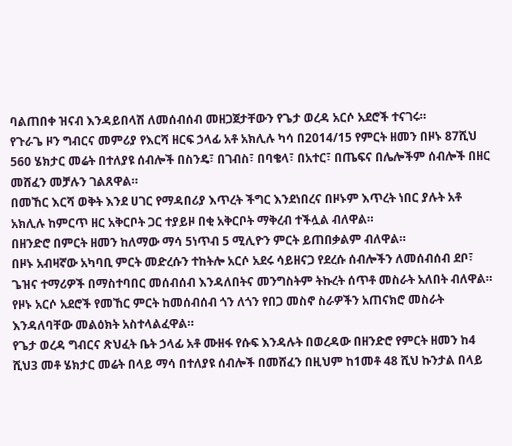ባልጠበቀ ዝናብ እንዳይበላሽ ለመሰብሰብ መዘጋጀታቸውን የጌታ ወረዳ አርሶ አደሮች ተናገሩ።
የጉራጌ ዞን ግብርና መምሪያ የእርሻ ዘርፍ ኃላፊ አቶ አክሊሉ ካሳ በ2014/15 የምርት ዘመን በዞኑ 87ሺህ 560 ሄክታር መሬት በተለያዩ ሰብሎች በስንዴ፣ በገብስ፣ በባቄላ፣ በአተር፣ በጤፍና በሌሎችም ሰብሎች በዘር መሸፈን መቻሉን ገልጸዋል።
በመኸር እርሻ ወቅት እንደ ሀገር የማዳበሪያ እጥረት ችግር እንደነበረና በዞኑም እጥረት ነበር ያሉት አቶ አክሊሉ ከምርጥ ዘር አቅርቦት ጋር ተያይዞ በቂ አቅርቦት ማቅረብ ተችሏል ብለዋል።
በዘንድሮ በምርት ዘመን ከለማው ማሳ 5ነጥብ 5 ሚሊዮን ምርት ይጠበቃልም ብለዋል።
በዞኑ አብዛኛው አካባቢ ምርት መድረሱን ተከትሎ አርሶ አደሩ ሳይዘናጋ የደረሱ ሰብሎችን ለመሰብሰብ ደቦ፣ ጌዝና ተማሪዎች በማስተባበር መሰብሰብ እንዳለበትና መንግስትም ትኩረት ሰጥቶ መስራት አለበት ብለዋል።
የዞኑ አርሶ አደሮች የመኸር ምርት ከመሰብሰብ ጎን ለጎን የበጋ መስኖ ስራዎችን አጠናክሮ መስራት እንዳለባቸው መልዕክት አስተላልፈዋል።
የጌታ ወረዳ ግብርና ጽህፈት ቤት ኃላፊ አቶ ሙዘፋ የሱፍ እንዳሉት በወረዳው በዘንድሮ የምርት ዘመን ከ4 ሺህ3 መቶ ሄክታር መሬት በላይ ማሳ በተለያዩ ሰብሎች በመሸፈን በዚህም ከ1መቶ 48 ሺህ ኩንታል በላይ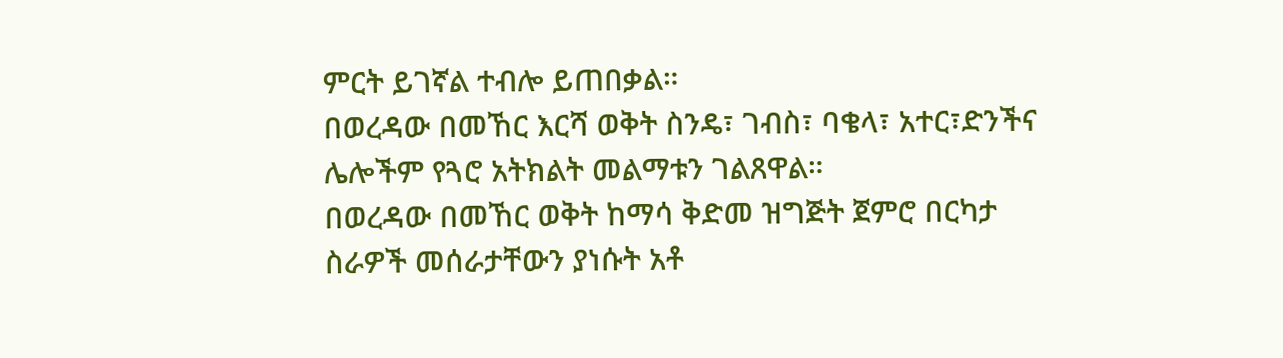ምርት ይገኛል ተብሎ ይጠበቃል።
በወረዳው በመኸር እርሻ ወቅት ስንዴ፣ ገብስ፣ ባቄላ፣ አተር፣ድንችና ሌሎችም የጓሮ አትክልት መልማቱን ገልጸዋል።
በወረዳው በመኸር ወቅት ከማሳ ቅድመ ዝግጅት ጀምሮ በርካታ ስራዎች መሰራታቸውን ያነሱት አቶ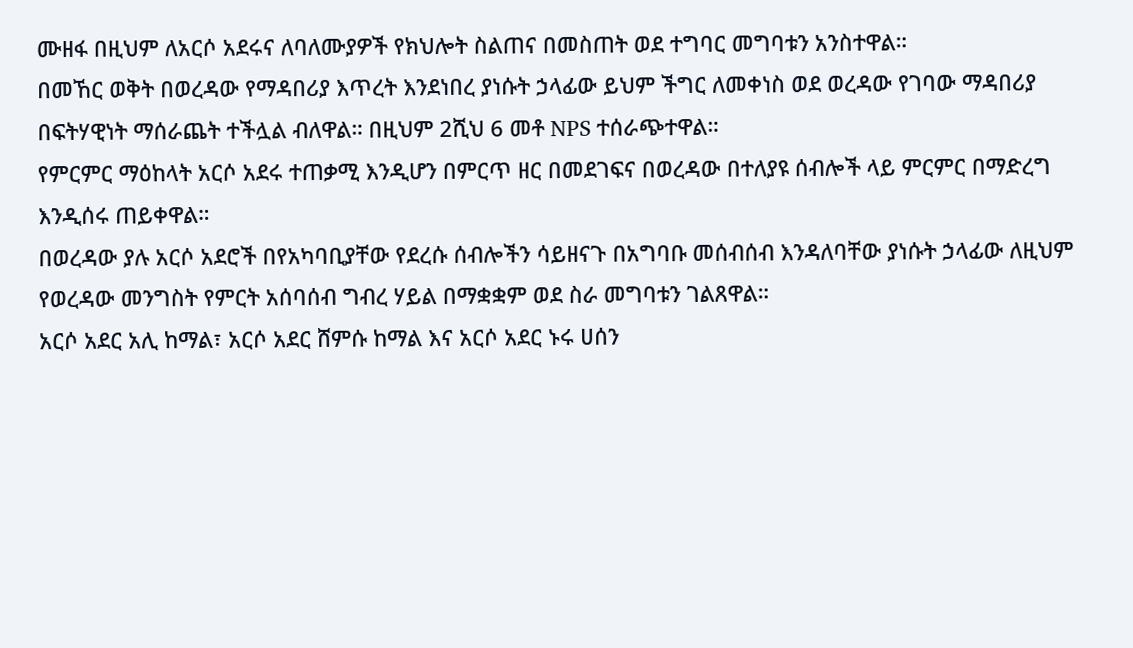ሙዘፋ በዚህም ለአርሶ አደሩና ለባለሙያዎች የክህሎት ስልጠና በመስጠት ወደ ተግባር መግባቱን አንስተዋል።
በመኸር ወቅት በወረዳው የማዳበሪያ እጥረት እንደነበረ ያነሱት ኃላፊው ይህም ችግር ለመቀነስ ወደ ወረዳው የገባው ማዳበሪያ በፍትሃዊነት ማሰራጨት ተችሏል ብለዋል። በዚህም 2ሺህ 6 መቶ NPS ተሰራጭተዋል።
የምርምር ማዕከላት አርሶ አደሩ ተጠቃሚ እንዲሆን በምርጥ ዘር በመደገፍና በወረዳው በተለያዩ ሰብሎች ላይ ምርምር በማድረግ እንዲሰሩ ጠይቀዋል።
በወረዳው ያሉ አርሶ አደሮች በየአካባቢያቸው የደረሱ ሰብሎችን ሳይዘናጉ በአግባቡ መሰብሰብ እንዳለባቸው ያነሱት ኃላፊው ለዚህም የወረዳው መንግስት የምርት አሰባሰብ ግብረ ሃይል በማቋቋም ወደ ስራ መግባቱን ገልጸዋል።
አርሶ አደር አሊ ከማል፣ አርሶ አደር ሸምሱ ከማል እና አርሶ አደር ኑሩ ሀሰን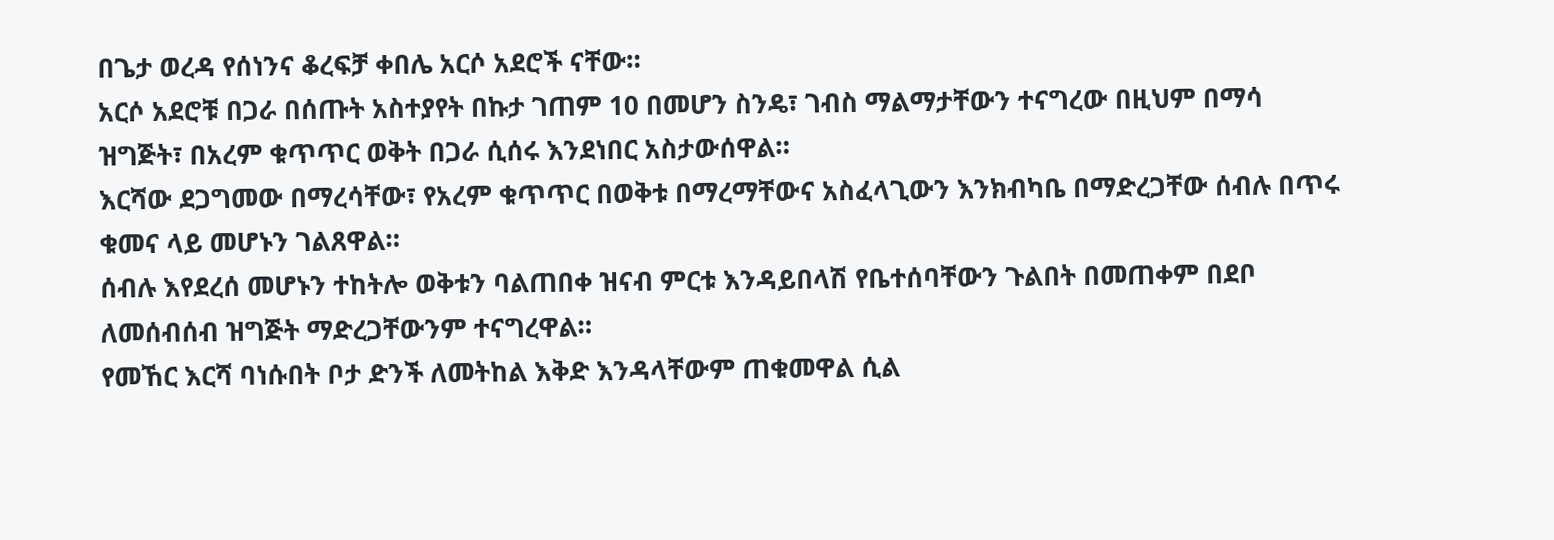በጌታ ወረዳ የሰነንና ቆረፍቻ ቀበሌ አርሶ አደሮች ናቸው።
አርሶ አደሮቹ በጋራ በሰጡት አስተያየት በኩታ ገጠም 10 በመሆን ስንዴ፣ ገብስ ማልማታቸውን ተናግረው በዚህም በማሳ ዝግጅት፣ በአረም ቁጥጥር ወቅት በጋራ ሲሰሩ እንደነበር አስታውሰዋል።
እርሻው ደጋግመው በማረሳቸው፣ የአረም ቁጥጥር በወቅቱ በማረማቸውና አስፈላጊውን እንክብካቤ በማድረጋቸው ሰብሉ በጥሩ ቁመና ላይ መሆኑን ገልጸዋል።
ሰብሉ እየደረሰ መሆኑን ተከትሎ ወቅቱን ባልጠበቀ ዝናብ ምርቱ እንዳይበላሽ የቤተሰባቸውን ጉልበት በመጠቀም በደቦ ለመሰብሰብ ዝግጅት ማድረጋቸውንም ተናግረዋል።
የመኸር እርሻ ባነሱበት ቦታ ድንች ለመትከል እቅድ እንዳላቸውም ጠቁመዋል ሲል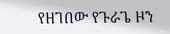የዘገበው የጉራጌ ዞን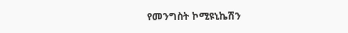የመንግስት ኮሚዩኒኬሽን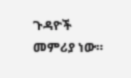ጉዳዮች መምሪያ ነው።